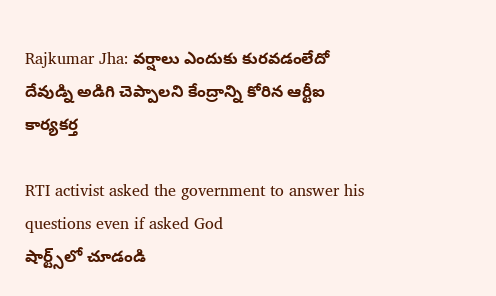Rajkumar Jha: వర్షాలు ఎందుకు కురవడంలేదో దేవుడ్ని అడిగి చెప్పాలని కేంద్రాన్ని కోరిన ఆర్టీఐ కార్యకర్త

RTI activist asked the government to answer his questions even if asked God
షార్ట్స్‌లో చూడండి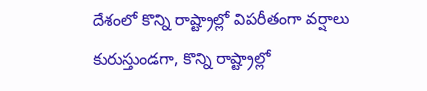దేశంలో కొన్ని రాష్ట్రాల్లో విపరీతంగా వర్షాలు కురుస్తుండగా, కొన్ని రాష్ట్రాల్లో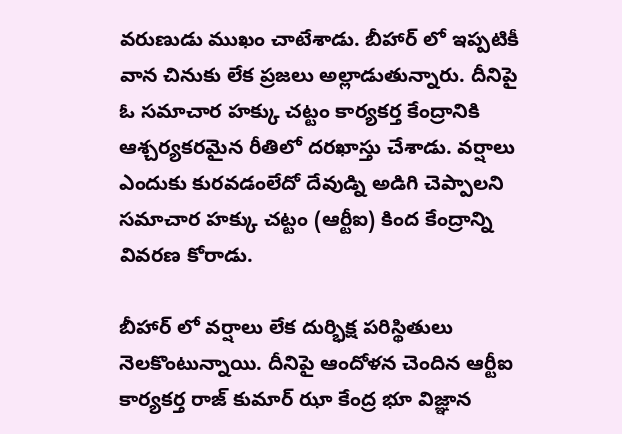వరుణుడు ముఖం చాటేశాడు. బీహార్ లో ఇప్పటికీ వాన చినుకు లేక ప్రజలు అల్లాడుతున్నారు. దీనిపై ఓ సమాచార హక్కు చట్టం కార్యకర్త కేంద్రానికి ఆశ్చర్యకరమైన రీతిలో దరఖాస్తు చేశాడు. వర్షాలు ఎందుకు కురవడంలేదో దేవుడ్ని అడిగి చెప్పాలని సమాచార హక్కు చట్టం (ఆర్టీఐ) కింద కేంద్రాన్ని వివరణ కోరాడు.

బీహార్ లో వర్షాలు లేక దుర్భిక్ష పరిస్థితులు నెలకొంటున్నాయి. దీనిపై ఆందోళన చెందిన ఆర్టీఐ కార్యకర్త రాజ్ కుమార్ ఝా కేంద్ర భూ విజ్ఞాన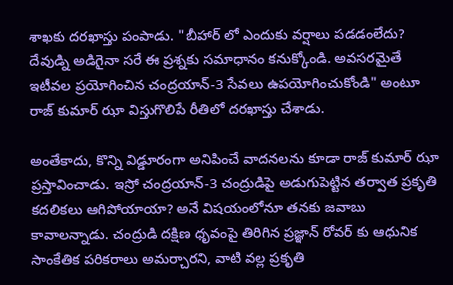శాఖకు దరఖాస్తు పంపాడు. "బీహార్ లో ఎందుకు వర్షాలు పడడంలేదు? దేవుడ్ని అడిగైనా సరే ఈ ప్రశ్నకు సమాధానం కనుక్కోండి. అవసరమైతే ఇటీవల ప్రయోగించిన చంద్రయాన్-3 సేవలు ఉపయోగించుకోండి" అంటూ రాజ్ కుమార్ ఝా విస్తుగొలిపే రీతిలో దరఖాస్తు చేశాడు.

అంతేకాదు, కొన్ని విడ్డూరంగా అనిపించే వాదనలను కూడా రాజ్ కుమార్ ఝా ప్రస్తావించాడు. ఇస్రో చంద్రయాన్-3 చంద్రుడిపై అడుగుపెట్టిన తర్వాత ప్రకృతి కదలికలు ఆగిపోయాయా? అనే విషయంలోనూ తనకు జవాబు కావాలన్నాడు. చంద్రుడి దక్షిణ ధృవంపై తిరిగిన ప్రజ్ఞాన్ రోవర్ కు ఆధునిక సాంకేతిక పరికరాలు అమర్చారని, వాటి వల్ల ప్రకృతి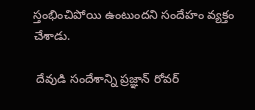స్తంభించిపోయి ఉంటుందని సందేహం వ్యక్తం చేశాడు.

 దేవుడి సందేశాన్ని ప్రజ్ఞాన్ రోవర్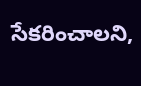సేకరించాలని,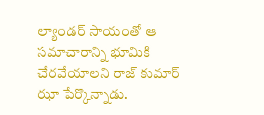ల్యాండర్ సాయంతో ఆ సమాచారాన్ని భూమికి చేరవేయాలని రాజ్ కుమార్ ఝా పేర్కొన్నాడు.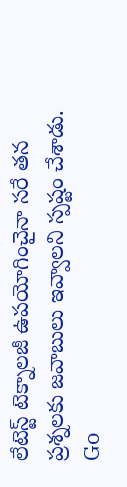లేటెస్ట్ టెక్నాలజీ ఉపయోగించైనా సరే తన ప్రశ్నలకు జవాబులు ఇవ్వాలని స్పష్టం చేశాడు.
Go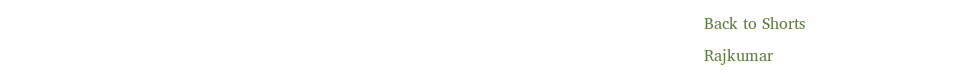Back to Shorts
Rajkumar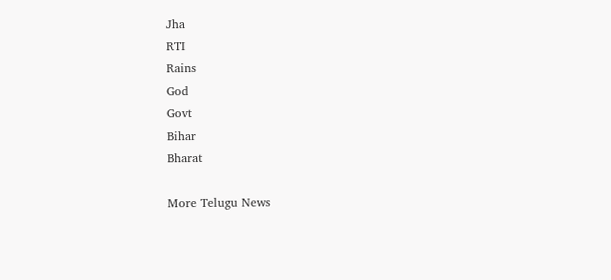Jha
RTI
Rains
God
Govt
Bihar
Bharat

More Telugu News